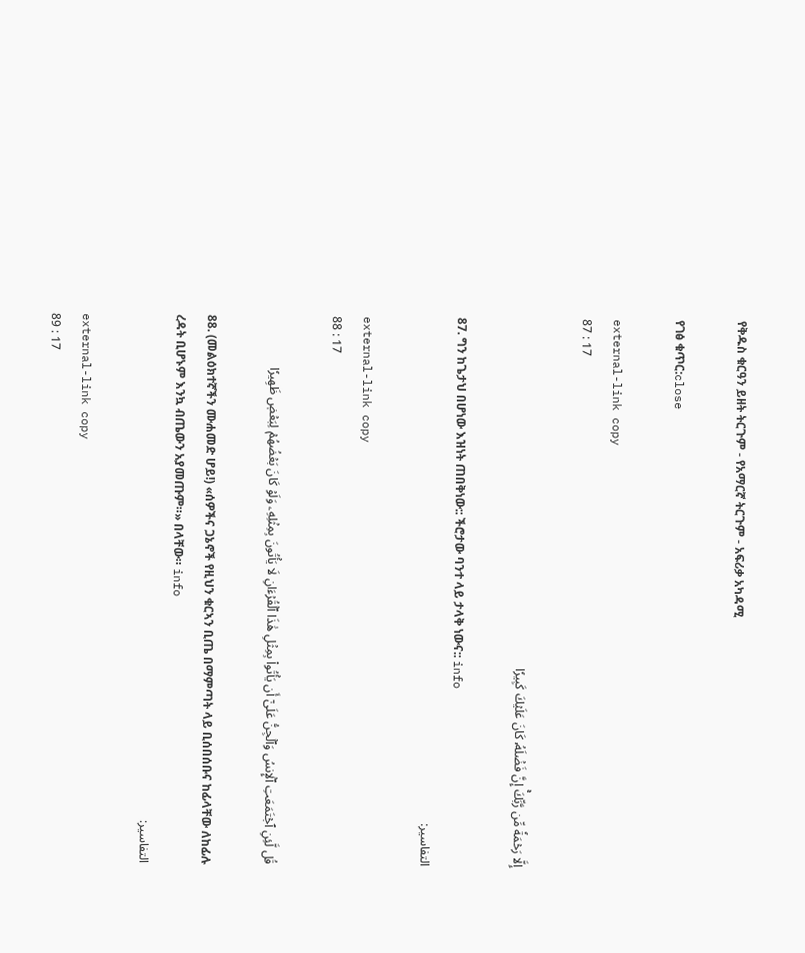የቅዱስ ቁርዓን ይዘት ትርጉም - የአማርኛ ትርጉም ‐ አፍሪቃ አካዳሚ

የገፅ ቁጥር:close

external-link copy
87 : 17

إِلَّا رَحۡمَةٗ مِّن رَّبِّكَۚ إِنَّ فَضۡلَهُۥ كَانَ عَلَيۡكَ كَبِيرٗا

87. ግን ከጌታህ በሆነው እዝነት ጠበቅነው:: ችሮታው ባንተ ላይ ታላቅ ነውና:: info
التفاسير:

external-link copy
88 : 17

قُل لَّئِنِ ٱجۡتَمَعَتِ ٱلۡإِنسُ وَٱلۡجِنُّ عَلَىٰٓ أَن يَأۡتُواْ بِمِثۡلِ هَٰذَا ٱلۡقُرۡءَانِ لَا يَأۡتُونَ بِمِثۡلِهِۦ وَلَوۡ كَانَ بَعۡضُهُمۡ لِبَعۡضٖ ظَهِيرٗا

88. (መልዕክተኛችን ሙሐመድ ሆይ!) «ሰዎችና ጋኔኖች የዚህን ቁርኣን ቢጤ በማምጣት ላይ ቢሰበሰቡና ከፊላቸው ለከፊሉ ረዳት ቢሆኑም እንኳ ብጤውን አያመጡም።» በላቸው። info
التفاسير:

external-link copy
89 : 17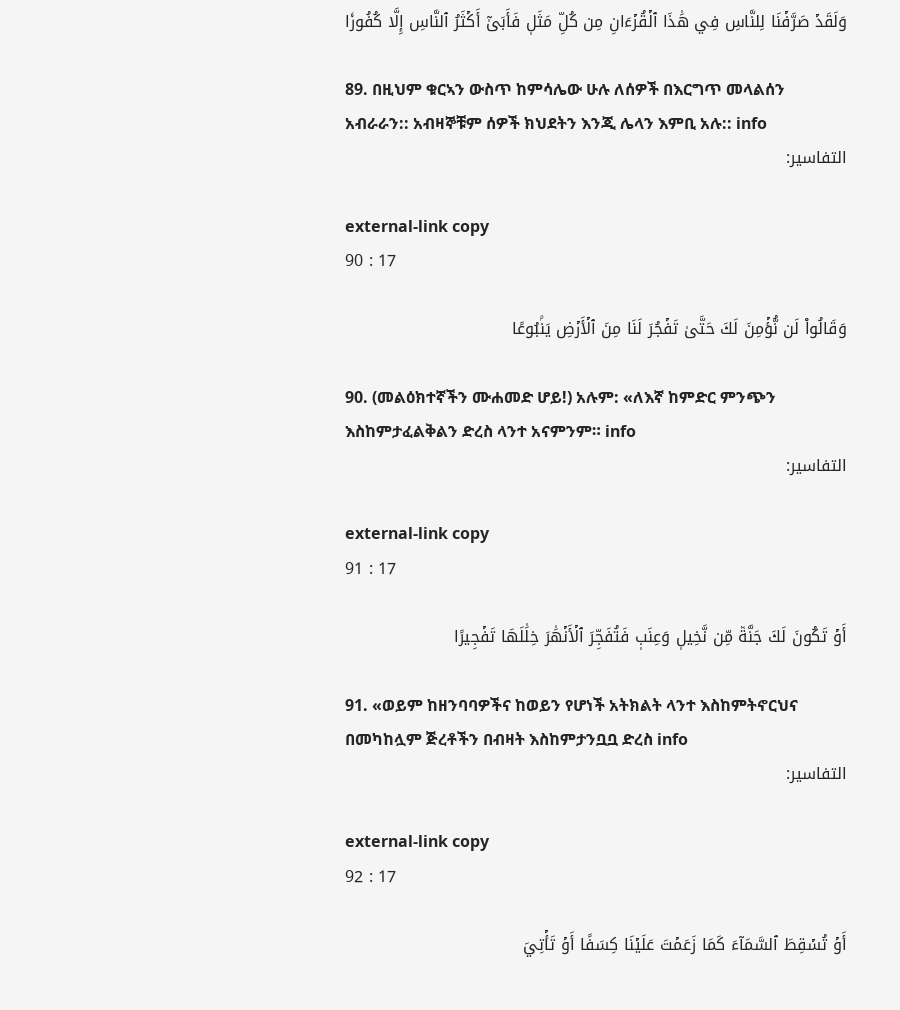وَلَقَدۡ صَرَّفۡنَا لِلنَّاسِ فِي هَٰذَا ٱلۡقُرۡءَانِ مِن كُلِّ مَثَلٖ فَأَبَىٰٓ أَكۡثَرُ ٱلنَّاسِ إِلَّا كُفُورٗا

89. በዚህም ቁርኣን ውስጥ ከምሳሌው ሁሉ ለሰዎች በእርግጥ መላልሰን አብራራን:: አብዛኞቹም ሰዎች ክህደትን እንጂ ሌላን እምቢ አሉ:: info
التفاسير:

external-link copy
90 : 17

وَقَالُواْ لَن نُّؤۡمِنَ لَكَ حَتَّىٰ تَفۡجُرَ لَنَا مِنَ ٱلۡأَرۡضِ يَنۢبُوعًا

90. (መልዕክተኛችን ሙሐመድ ሆይ!) አሉም: «ለእኛ ከምድር ምንጭን እስከምታፈልቅልን ድረስ ላንተ አናምንም። info
التفاسير:

external-link copy
91 : 17

أَوۡ تَكُونَ لَكَ جَنَّةٞ مِّن نَّخِيلٖ وَعِنَبٖ فَتُفَجِّرَ ٱلۡأَنۡهَٰرَ خِلَٰلَهَا تَفۡجِيرًا

91. «ወይም ከዘንባባዎችና ከወይን የሆነች አትክልት ላንተ እስከምትኖርህና በመካከሏም ጅረቶችን በብዛት እስከምታንቧቧ ድረስ info
التفاسير:

external-link copy
92 : 17

أَوۡ تُسۡقِطَ ٱلسَّمَآءَ كَمَا زَعَمۡتَ عَلَيۡنَا كِسَفًا أَوۡ تَأۡتِيَ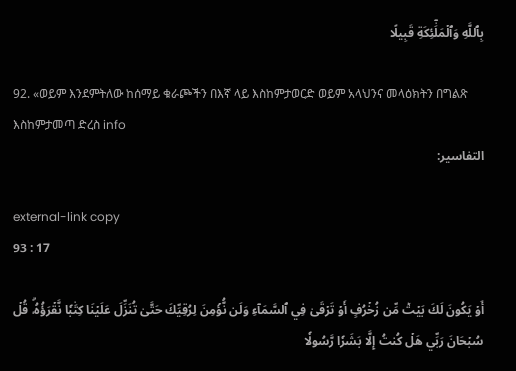بِٱللَّهِ وَٱلۡمَلَٰٓئِكَةِ قَبِيلًا

92. «ወይም እንደምትለው ከሰማይ ቁራጮችን በእኛ ላይ እስከምታወርድ ወይም አላህንና መላዕክትን በግልጽ እስከምታመጣ ድረስ info
التفاسير:

external-link copy
93 : 17

أَوۡ يَكُونَ لَكَ بَيۡتٞ مِّن زُخۡرُفٍ أَوۡ تَرۡقَىٰ فِي ٱلسَّمَآءِ وَلَن نُّؤۡمِنَ لِرُقِيِّكَ حَتَّىٰ تُنَزِّلَ عَلَيۡنَا كِتَٰبٗا نَّقۡرَؤُهُۥۗ قُلۡ سُبۡحَانَ رَبِّي هَلۡ كُنتُ إِلَّا بَشَرٗا رَّسُولٗا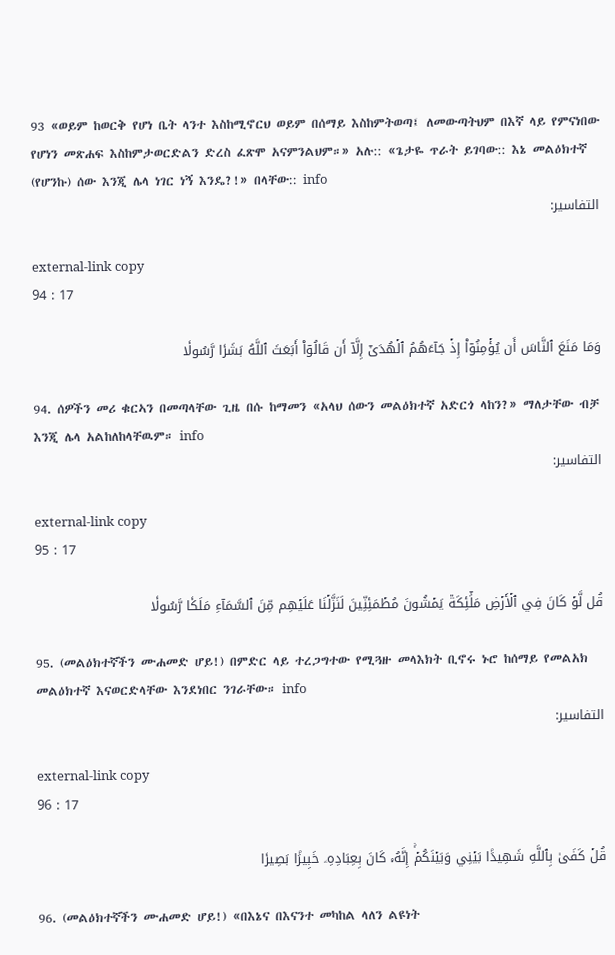93 «ወይም ከወርቅ የሆነ ቤት ላንተ እስከሚኖርህ ወይም በሰማይ እስከምትወጣ፤ ለመውጣትህም በእኛ ላይ የምናነበው የሆነን መጽሐፍ እስከምታወርድልን ድረስ ፈጽሞ አናምንልህም።» አሉ:: «ጌታዬ ጥራት ይገባው:: እኔ መልዕክተኛ (የሆንኩ) ሰው እንጂ ሌላ ነገር ነኝ እንዴ?!» በላቸው:: info
التفاسير:

external-link copy
94 : 17

وَمَا مَنَعَ ٱلنَّاسَ أَن يُؤۡمِنُوٓاْ إِذۡ جَآءَهُمُ ٱلۡهُدَىٰٓ إِلَّآ أَن قَالُوٓاْ أَبَعَثَ ٱللَّهُ بَشَرٗا رَّسُولٗا

94. ሰዎችን መሪ ቁርኣን በመጣላቸው ጊዜ በሱ ከማመን «አላህ ሰውን መልዕክተኛ አድርጎ ላከን?» ማለታቸው ብቻ እንጂ ሌላ አልከለከላቸዉም። info
التفاسير:

external-link copy
95 : 17

قُل لَّوۡ كَانَ فِي ٱلۡأَرۡضِ مَلَٰٓئِكَةٞ يَمۡشُونَ مُطۡمَئِنِّينَ لَنَزَّلۡنَا عَلَيۡهِم مِّنَ ٱلسَّمَآءِ مَلَكٗا رَّسُولٗا

95. (መልዕክተኛችን ሙሐመድ ሆይ!) በምድር ላይ ተረጋግተው የሚጓዙ መላእክት ቢኖሩ ኑሮ ከሰማይ የመልአክ መልዕክተኛ እናወርድላቸው እንደነበር ንገራቸው። info
التفاسير:

external-link copy
96 : 17

قُلۡ كَفَىٰ بِٱللَّهِ شَهِيدَۢا بَيۡنِي وَبَيۡنَكُمۡۚ إِنَّهُۥ كَانَ بِعِبَادِهِۦ خَبِيرَۢا بَصِيرٗا

96. (መልዕክተኛችን ሙሐመድ ሆይ!) «በእኔና በእናንተ መካከል ላለን ልዩነት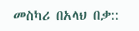መስካሪ በአላህ በቃ::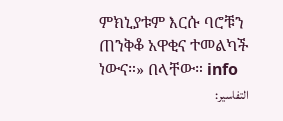ምክኒያቱም እርሱ ባሮቹን ጠንቅቆ አዋቂና ተመልካች ነውና።» በላቸው። info
التفاسير: